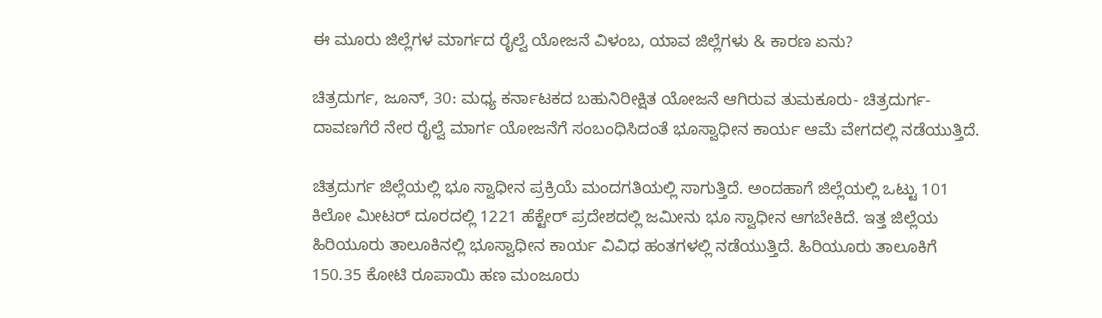ಈ ಮೂರು ಜಿಲ್ಲೆಗಳ ಮಾರ್ಗದ ರೈಲ್ವೆ ಯೋಜನೆ ವಿಳಂಬ, ಯಾವ ಜಿಲ್ಲೆಗಳು & ಕಾರಣ ಏನು?

ಚಿತ್ರದುರ್ಗ, ಜೂನ್‌, 30: ಮಧ್ಯ ಕರ್ನಾಟಕದ ಬಹುನಿರೀಕ್ಷಿತ ಯೋಜನೆ ಆಗಿರುವ ತುಮಕೂರು- ಚಿತ್ರದುರ್ಗ- ದಾವಣಗೆರೆ ನೇರ ರೈಲ್ವೆ ಮಾರ್ಗ ಯೋಜನೆಗೆ ಸಂಬಂಧಿಸಿದಂತೆ ಭೂಸ್ವಾಧೀನ ಕಾರ್ಯ ಆಮೆ ವೇಗದಲ್ಲಿ ನಡೆಯುತ್ತಿದೆ.

ಚಿತ್ರದುರ್ಗ ಜಿಲ್ಲೆಯಲ್ಲಿ ಭೂ ಸ್ವಾಧೀನ ಪ್ರಕ್ರಿಯೆ ಮಂದಗತಿಯಲ್ಲಿ ಸಾಗುತ್ತಿದೆ. ಅಂದಹಾಗೆ ಜಿಲ್ಲೆಯಲ್ಲಿ ಒಟ್ಟು 101 ಕಿಲೋ ಮೀಟರ್ ದೂರದಲ್ಲಿ 1221 ಹೆಕ್ಟೇರ್‌ ಪ್ರದೇಶದಲ್ಲಿ ಜಮೀನು ಭೂ ಸ್ವಾಧೀನ ಆಗಬೇಕಿದೆ. ಇತ್ತ ಜಿಲ್ಲೆಯ ಹಿರಿಯೂರು ತಾಲೂಕಿನಲ್ಲಿ ಭೂಸ್ವಾಧೀನ ಕಾರ್ಯ ವಿವಿಧ ಹಂತಗಳಲ್ಲಿ ನಡೆಯುತ್ತಿದೆ. ಹಿರಿಯೂರು ತಾಲೂಕಿಗೆ 150.35 ಕೋಟಿ ರೂಪಾಯಿ ಹಣ ಮಂಜೂರು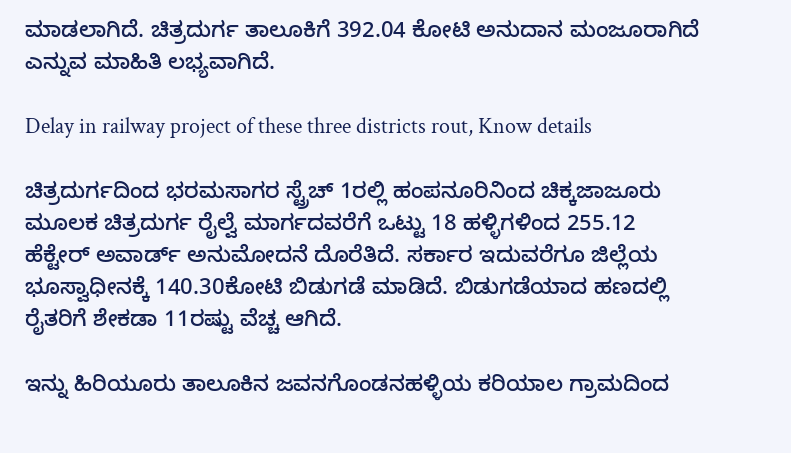ಮಾಡಲಾಗಿದೆ. ಚಿತ್ರದುರ್ಗ ತಾಲೂಕಿಗೆ 392.04 ಕೋಟಿ ಅನುದಾನ ಮಂಜೂರಾಗಿದೆ ಎನ್ನುವ ಮಾಹಿತಿ ಲಭ್ಯವಾಗಿದೆ.

Delay in railway project of these three districts rout, Know details

ಚಿತ್ರದುರ್ಗದಿಂದ ಭರಮಸಾಗರ ಸ್ಟ್ರೆಚ್ 1ರಲ್ಲಿ ಹಂಪನೂರಿನಿಂದ ಚಿಕ್ಕಜಾಜೂರು ಮೂಲಕ ಚಿತ್ರದುರ್ಗ ರೈಲ್ವೆ ಮಾರ್ಗದವರೆಗೆ ಒಟ್ಟು 18 ಹಳ್ಳಿಗಳಿಂದ 255.12 ಹೆಕ್ಟೇರ್‌ ಅವಾರ್ಡ್ ಅನುಮೋದನೆ ದೊರೆತಿದೆ. ಸರ್ಕಾರ ಇದುವರೆಗೂ ಜಿಲ್ಲೆಯ ಭೂಸ್ವಾಧೀನಕ್ಕೆ 140.30ಕೋಟಿ ಬಿಡುಗಡೆ ಮಾಡಿದೆ. ಬಿಡುಗಡೆಯಾದ ಹಣದಲ್ಲಿ ರೈತರಿಗೆ ಶೇಕಡಾ 11ರಷ್ಟು ವೆಚ್ಚ ಆಗಿದೆ.

ಇನ್ನು ಹಿರಿಯೂರು ತಾಲೂಕಿನ ಜವನಗೊಂಡನಹಳ್ಳಿಯ ಕರಿಯಾಲ ಗ್ರಾಮದಿಂದ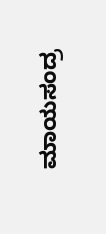ಮಾಯಸಂದ್ರ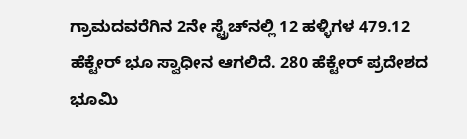ಗ್ರಾಮದವರೆಗಿನ 2ನೇ ಸ್ಟ್ರೆಚ್‌ನಲ್ಲಿ 12 ಹಳ್ಳಿಗಳ 479.12 ಹೆಕ್ಟೇರ್‌ ಭೂ ಸ್ವಾಧೀನ ಆಗಲಿದೆ. 280 ಹೆಕ್ಟೇರ್‌ ಪ್ರದೇಶದ ಭೂಮಿ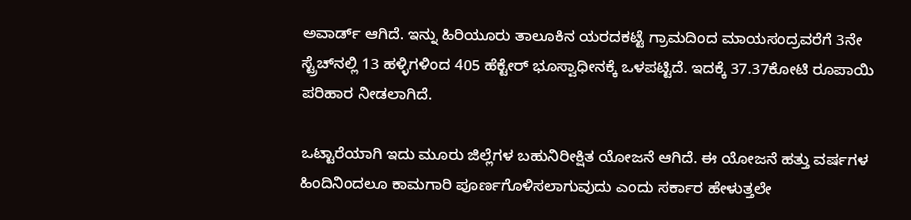ಅವಾರ್ಡ್ ಆಗಿದೆ. ಇನ್ನು ಹಿರಿಯೂರು ತಾಲೂಕಿನ ಯರದಕಟ್ಟೆ ಗ್ರಾಮದಿಂದ ಮಾಯಸಂದ್ರವರೆಗೆ 3ನೇ ಸ್ಟ್ರೆಚ್‌ನಲ್ಲಿ 13 ಹಳ್ಳಿಗಳಿಂದ 405 ಹೆಕ್ಟೇರ್‌ ಭೂಸ್ವಾಧೀನಕ್ಕೆ ಒಳಪಟ್ಟಿದೆ. ಇದಕ್ಕೆ 37.37ಕೋಟಿ ರೂಪಾಯಿ ಪರಿಹಾರ ನೀಡಲಾಗಿದೆ.

ಒಟ್ಟಾರೆಯಾಗಿ ಇದು ಮೂರು ಜಿಲ್ಲೆಗಳ ಬಹುನಿರೀಕ್ಷಿತ ಯೋಜನೆ ಆಗಿದೆ. ಈ ಯೋಜನೆ ಹತ್ತು ವರ್ಷಗಳ ಹಿಂದಿನಿಂದಲೂ ಕಾಮಗಾರಿ ಪೂರ್ಣಗೊಳಿಸಲಾಗುವುದು ಎಂದು ಸರ್ಕಾರ ಹೇಳುತ್ತಲೇ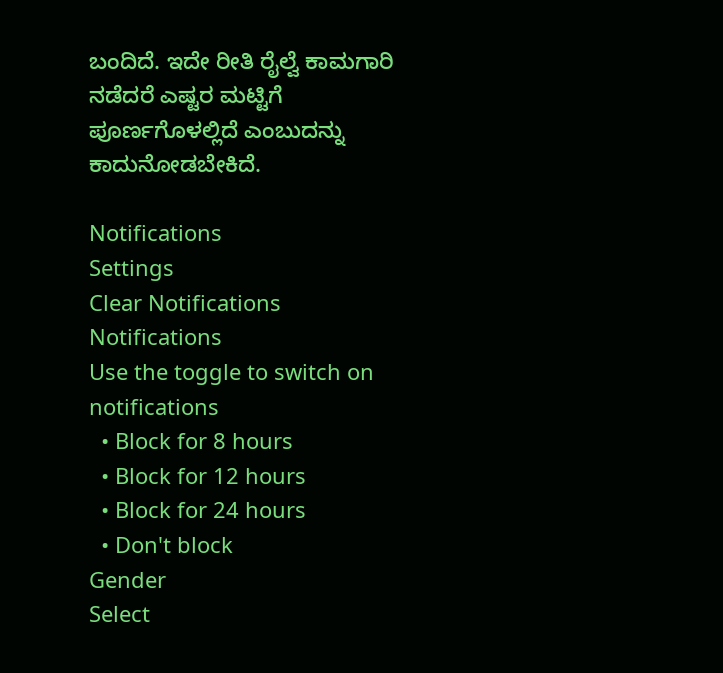ಬಂದಿದೆ. ಇದೇ ರೀತಿ ರೈಲ್ವೆ ಕಾಮಗಾರಿ ನಡೆದರೆ ಎಷ್ಟರ ಮಟ್ಟಿಗೆ ಪೂರ್ಣಗೊಳಲ್ಲಿದೆ ಎಂಬುದನ್ನು ಕಾದುನೋಡಬೇಕಿದೆ.

Notifications
Settings
Clear Notifications
Notifications
Use the toggle to switch on notifications
  • Block for 8 hours
  • Block for 12 hours
  • Block for 24 hours
  • Don't block
Gender
Select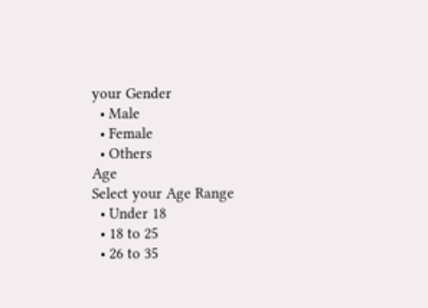your Gender
  • Male
  • Female
  • Others
Age
Select your Age Range
  • Under 18
  • 18 to 25
  • 26 to 35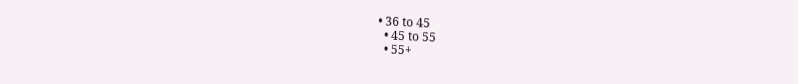• 36 to 45
  • 45 to 55
  • 55+